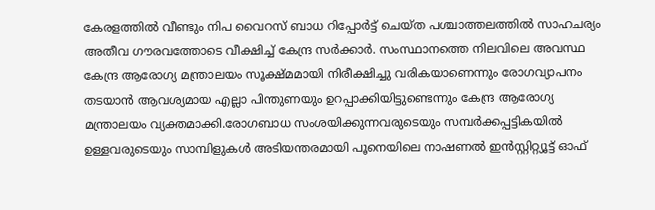കേരളത്തിൽ വീണ്ടും നിപ വൈറസ് ബാധ റിപ്പോർട്ട് ചെയ്ത പശ്ചാത്തലത്തിൽ സാഹചര്യം അതീവ ഗൗരവത്തോടെ വീക്ഷിച്ച് കേന്ദ്ര സർക്കാർ. സംസ്ഥാനത്തെ നിലവിലെ അവസ്ഥ കേന്ദ്ര ആരോഗ്യ മന്ത്രാലയം സൂക്ഷ്മമായി നിരീക്ഷിച്ചു വരികയാണെന്നും രോഗവ്യാപനം തടയാൻ ആവശ്യമായ എല്ലാ പിന്തുണയും ഉറപ്പാക്കിയിട്ടുണ്ടെന്നും കേന്ദ്ര ആരോഗ്യ മന്ത്രാലയം വ്യക്തമാക്കി.രോഗബാധ സംശയിക്കുന്നവരുടെയും സമ്പർക്കപ്പട്ടികയിൽ ഉള്ളവരുടെയും സാമ്പിളുകൾ അടിയന്തരമായി പൂനെയിലെ നാഷണൽ ഇൻസ്റ്റിറ്റ്യൂട്ട് ഓഫ്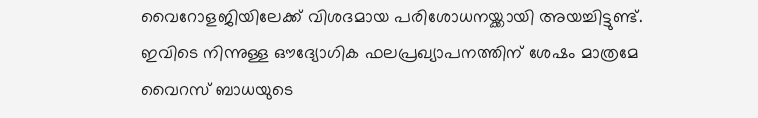വൈറോളജിയിലേക്ക് വിശദമായ പരിശോധനയ്ക്കായി അയച്ചിട്ടുണ്ട്. ഇവിടെ നിന്നുള്ള ഔദ്യോഗിക ഫലപ്രഖ്യാപനത്തിന് ശേഷം മാത്രമേ വൈറസ് ബാധയുടെ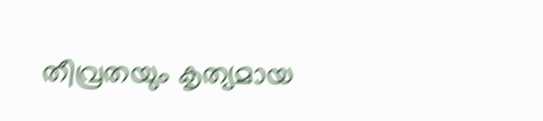തീവ്രതയും കൃത്യമായ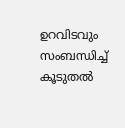ഉറവിടവും സംബന്ധിച്ച് കൂടുതൽ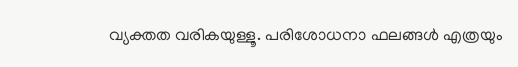വ്യക്തത വരികയുള്ളൂ. പരിശോധനാ ഫലങ്ങൾ എത്രയും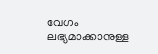വേഗം ലഭ്യമാക്കാനുള്ള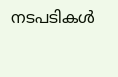നടപടികൾ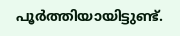പൂർത്തിയായിട്ടുണ്ട്.